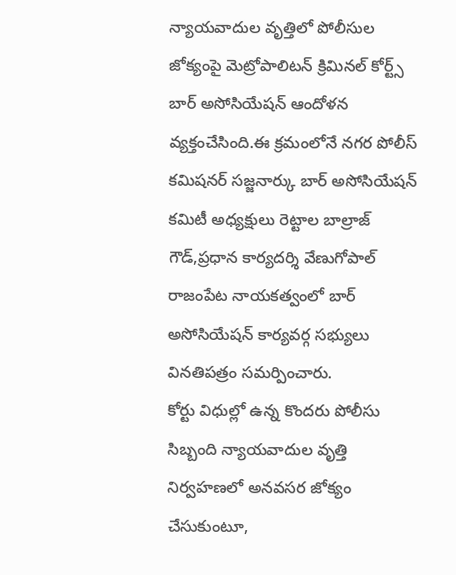న్యాయవాదుల వృత్తిలో పోలీసుల జోక్యంపై మెట్రోపాలిటన్ క్రిమినల్ కోర్ట్స్ బార్ అసోసియేషన్ ఆందోళన వ్యక్తంచేసింది.ఈ క్రమంలోనే నగర పోలీస్ కమిషనర్ సజ్జనార్కు బార్ అసోసియేషన్ కమిటీ అధ్యక్షులు రెట్టాల బాల్రాజ్ గౌడ్,ప్రధాన కార్యదర్శి వేణుగోపాల్ రాజంపేట నాయకత్వంలో బార్ అసోసియేషన్ కార్యవర్గ సభ్యులు వినతిపత్రం సమర్పించారు.
కోర్టు విధుల్లో ఉన్న కొందరు పోలీసు సిబ్బంది న్యాయవాదుల వృత్తి నిర్వహణలో అనవసర జోక్యం చేసుకుంటూ,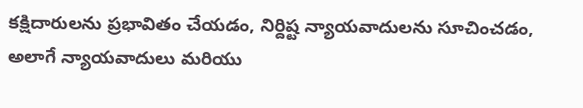కక్షిదారులను ప్రభావితం చేయడం, నిర్దిష్ట న్యాయవాదులను సూచించడం, అలాగే న్యాయవాదులు మరియు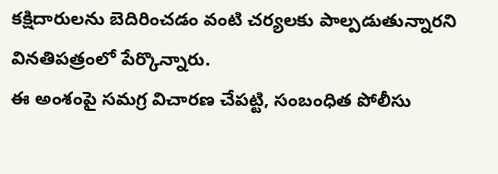కక్షిదారులను బెదిరించడం వంటి చర్యలకు పాల్పడుతున్నారని వినతిపత్రంలో పేర్కొన్నారు.
ఈ అంశంపై సమగ్ర విచారణ చేపట్టి, సంబంధిత పోలీసు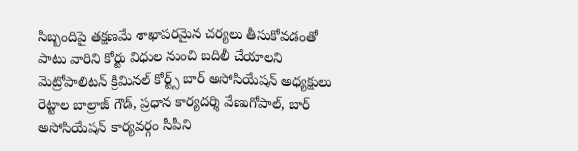సిబ్బందిపై తక్షణమే శాఖాపరమైన చర్యలు తీసుకోవడంతో పాటు వారిని కోర్టు విధుల నుంచి బదిలీ చేయాలని మెట్రోపాలిటన్ క్రిమినల్ కోర్ట్స్ బార్ అసోసియేషన్ అధ్యక్షులు రెట్టాల బాల్రాజ్ గౌడ్, ప్రధాన కార్యదర్శి వేణుగోపాల్, బార్ అసోసియేషన్ కార్యవర్గం సీపీని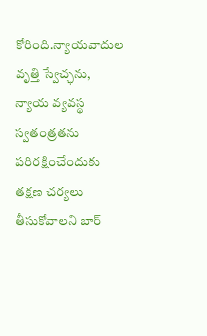కోరింది.న్యాయవాదుల వృత్తి స్వేచ్ఛను, న్యాయ వ్యవస్థ స్వతంత్రతను పరిరక్షించేందుకు తక్షణ చర్యలు తీసుకోవాలని బార్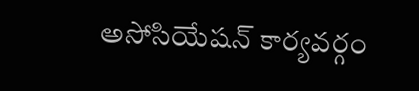అసోసియేషన్ కార్యవర్గం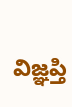విజ్ఞప్తి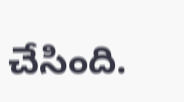చేసింది.